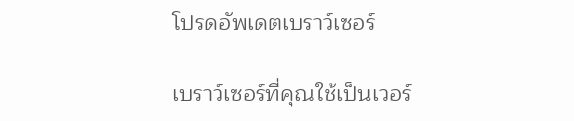โปรดอัพเดตเบราว์เซอร์

เบราว์เซอร์ที่คุณใช้เป็นเวอร์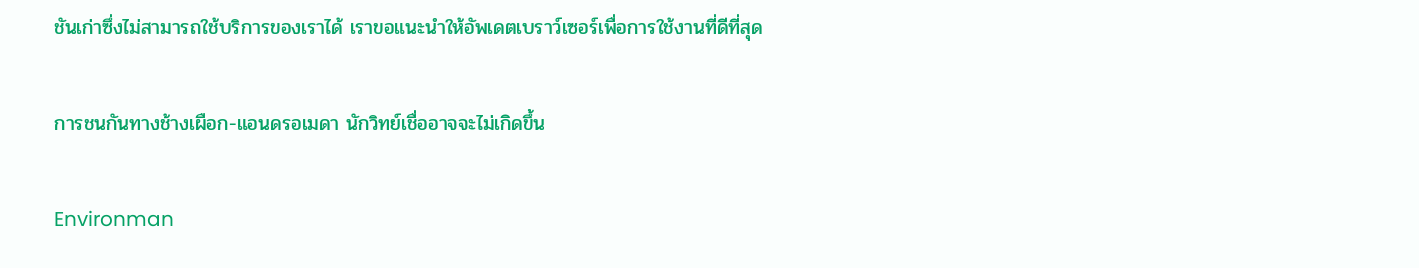ชันเก่าซึ่งไม่สามารถใช้บริการของเราได้ เราขอแนะนำให้อัพเดตเบราว์เซอร์เพื่อการใช้งานที่ดีที่สุด

การชนกันทางช้างเผือก-แอนดรอเมดา นักวิทย์เชื่ออาจจะไม่เกิดขึ้น

Environman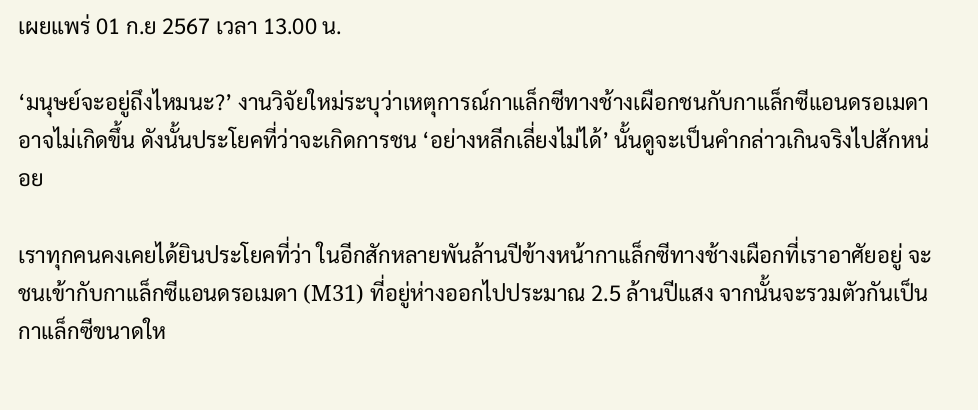เผยแพร่ 01 ก.ย 2567 เวลา 13.00 น.

‘มนุษย์จะอยู่ถึงไหมนะ?’ งานวิจัยใหม่ระบุว่าเหตุการณ์กาแล็กซีทางช้างเผือกชนกับกาแล็กซีแอนดรอเมดาอาจไม่เกิดขึ้น ดังนั้นประโยคที่ว่าจะเกิดการชน ‘อย่างหลีกเลี่ยงไม่ได้’ นั้นดูจะเป็นคำกล่าวเกินจริงไปสักหน่อย

เราทุกคนคงเคยได้ยินประโยคที่ว่า ในอีกสักหลายพันล้านปีข้างหน้ากาแล็กซีทางช้างเผือกที่เราอาศัยอยู่ จะชนเข้ากับกาแล็กซีแอนดรอเมดา (M31) ที่อยู่ห่างออกไปประมาณ 2.5 ล้านปีแสง จากนั้นจะรวมตัวกันเป็นกาแล็กซีขนาดให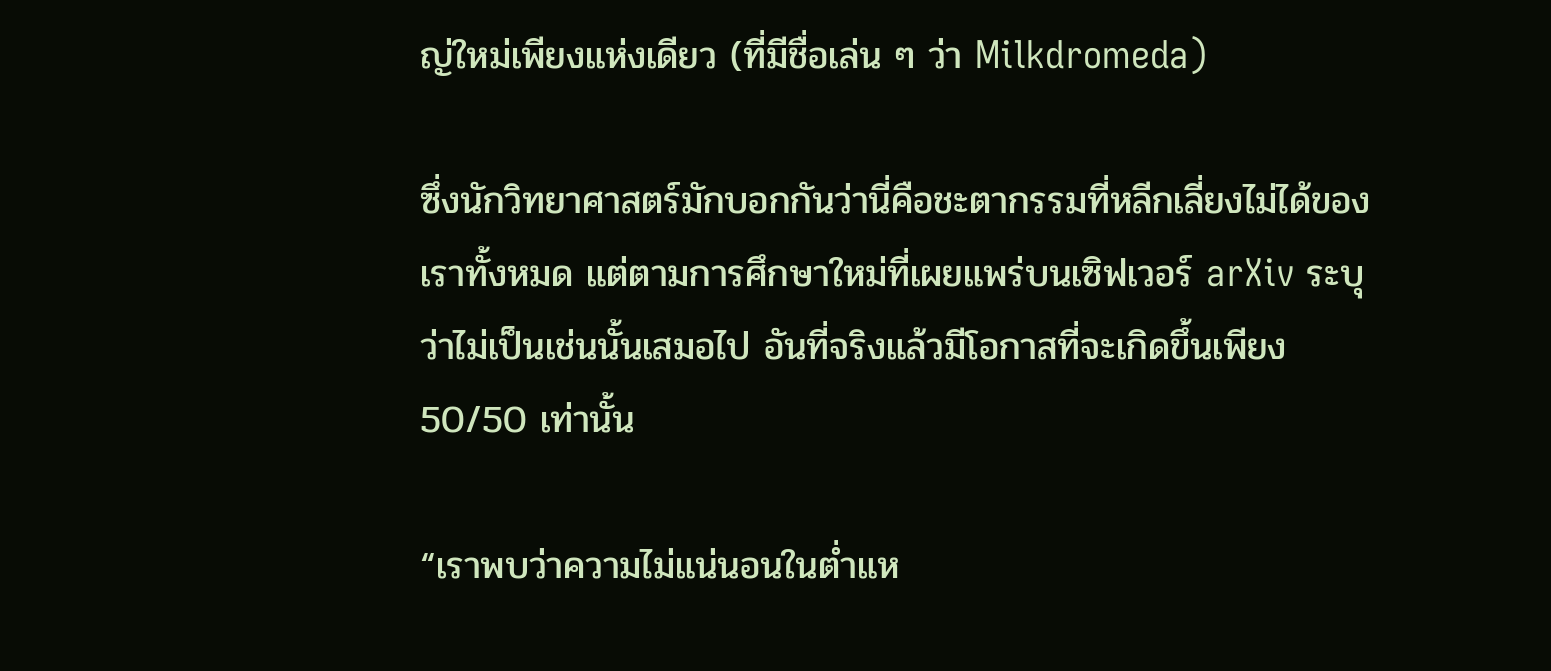ญ่ใหม่เพียงแห่งเดียว (ที่มีชื่อเล่น ๆ ว่า Milkdromeda)

ซึ่งนักวิทยาศาสตร์มักบอกกันว่านี่คือชะตากรรมที่หลีกเลี่ยงไม่ได้ของเราทั้งหมด แต่ตามการศึกษาใหม่ที่เผยแพร่บนเซิฟเวอร์ arXiv ระบุว่าไม่เป็นเช่นนั้นเสมอไป อันที่จริงแล้วมีโอกาสที่จะเกิดขึ้นเพียง 50/50 เท่านั้น

“เราพบว่าความไม่แน่นอนในต่ำแห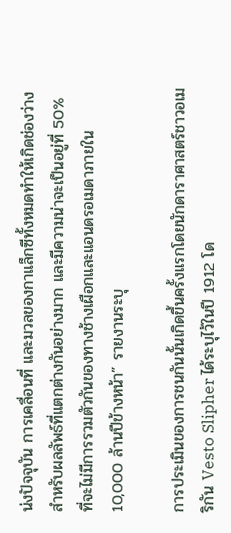น่งปัจจุบัน การเคลื่อนที่ และมวลของกาแล็กซีทั้งหมดทำให้เกิดช่องว่างสำหรับผลลัพธ์ที่แตกต่างกันอย่างมาก และมีความน่าจะเป็นอยู่ที่ 50% ที่จะไม่มีการรวมตัวกันของทางช้างเผือกและแอนดรอเมดาภายใน 10,000 ล้านปีข้างหน้า” รายงานระบุ

การประเมินของการชนกันนั้นเกิดขึ้นครั้งแรกโดยนักดาราศาสตร์ชาวอเมริกัน Vesto Slipher ได้ระบุไว้ในปี 1912 โด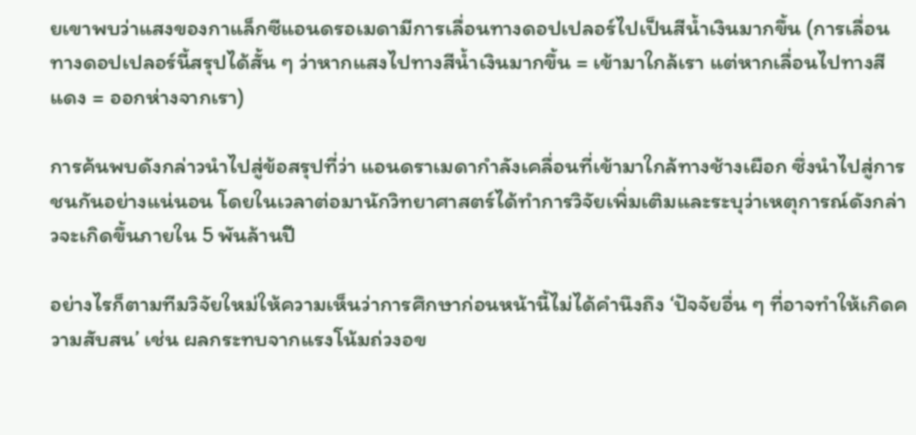ยเขาพบว่าแสงของกาแล็กซีแอนดรอเมดามีการเลื่อนทางดอปเปลอร์ไปเป็นสีน้ำเงินมากขึ้น (การเลื่อนทางดอปเปลอร์นี้สรุปได้สั้น ๆ ว่าหากแสงไปทางสีน้ำเงินมากขึ้น = เข้ามาใกล้เรา แต่หากเลื่อนไปทางสีแดง = ออกห่างจากเรา)

การค้นพบดังกล่าวนำไปสู่ข้อสรุปที่ว่า แอนดราเมดากำลังเคลื่อนที่เข้ามาใกล้ทางช้างเผือก ซึ่งนำไปสู่การชนกันอย่างแน่นอน โดยในเวลาต่อมานักวิทยาศาสตร์ได้ทำการวิจัยเพิ่มเติมและระบุว่าเหตุการณ์ดังกล่าวจะเกิดขึ้นภายใน 5 พันล้านปี

อย่างไรก็ตามทีมวิจัยใหม่ให้ความเห็นว่าการศึกษาก่อนหน้านี้ไม่ได้คำนึงถึง ‘ปัจจัยอื่น ๆ ที่อาจทำให้เกิดความสับสน’ เช่น ผลกระทบจากแรงโน้มถ่วงอข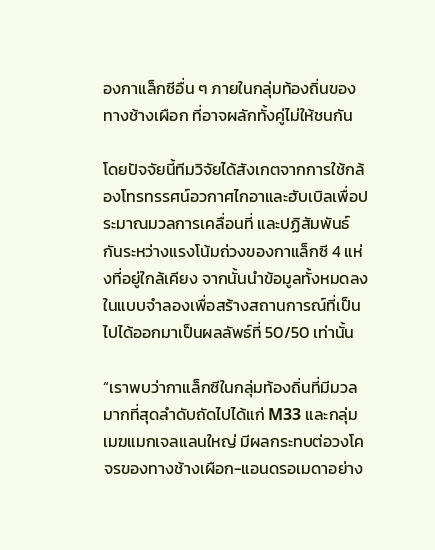องกาแล็กซีอื่น ๆ ภายในกลุ่มท้องถิ่นของทางช้างเผือก ที่อาจผลักทั้งคู่ไม่ให้ชนกัน

โดยปัจจัยนี้ทีมวิจัยได้สังเกตจากการใช้กล้องโทรทรรศน์อวกาศไกอาและฮับเบิลเพื่อประมาณมวลการเคลื่อนที่ และปฏิสัมพันธ์กันระหว่างแรงโน้มถ่วงของกาแล็กซี 4 แห่งที่อยู่ใกล้เคียง จากนั้นนำข้อมูลทั้งหมดลงในแบบจำลองเพื่อสร้างสถานการณ์ที่เป็นไปได้ออกมาเป็นผลลัพธ์ที่ 50/50 เท่านั้น

“เราพบว่ากาแล็กซีในกลุ่มท้องถิ่นที่มีมวลมากที่สุดลำดับถัดไปได้แก่ M33 และกลุ่มเมฆแมกเจลแลนใหญ่ มีผลกระทบต่อวงโคจรของทางช้างเผือก-แอนดรอเมดาอย่าง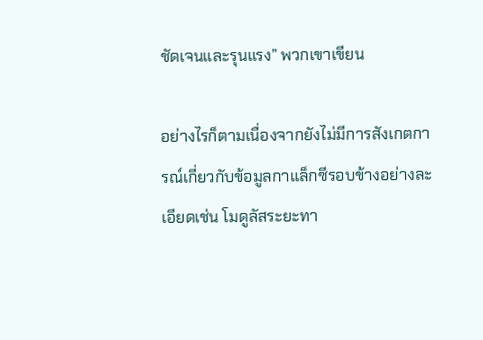ชัดเจนและรุนแรง” พวกเขาเขียน

อย่างไรก็ตามเนื่องจากยังไม่มีการสังเกตการณ์เกี่ยวกับข้อมูลกาแล็กซีรอบข้างอย่างละเอียดเช่น โมดูลัสระยะทา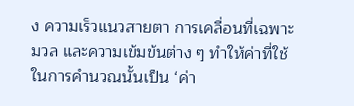ง ความเร็วแนวสายตา การเคลื่อนที่เฉพาะมวล และความเข้มข้นต่าง ๆ ทำให้ค่าที่ใช้ในการคำนวณนั้นเป็น ‘ค่า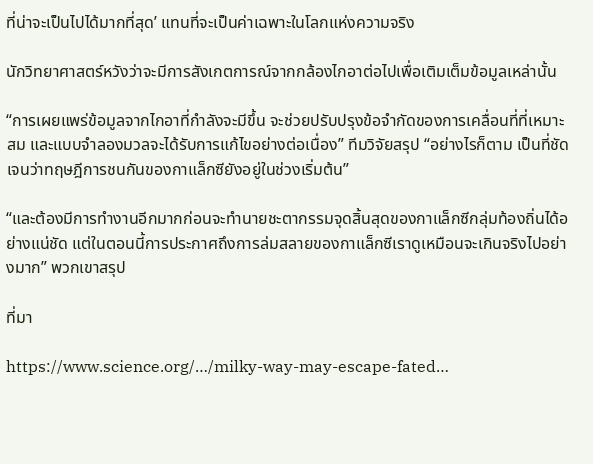ที่น่าจะเป็นไปได้มากที่สุด’ แทนที่จะเป็นค่าเฉพาะในโลกแห่งความจริง

นักวิทยาศาสตร์หวังว่าจะมีการสังเกตการณ์จากกล้องไกอาต่อไปเพื่อเติมเต็มข้อมูลเหล่านั้น

“การเผยแพร่ข้อมูลจากไกอาที่กำลังจะมีขึ้น จะช่วยปรับปรุงข้อจำกัดของการเคลื่อนที่ที่เหมาะสม และแบบจำลองมวลจะได้รับการแก้ไขอย่างต่อเนื่อง” ทีมวิจัยสรุป “อย่างไรก็ตาม เป็นที่ชัดเจนว่าทฤษฎีการชนกันของกาแล็กซียังอยู่ในช่วงเริ่มต้น”

“และต้องมีการทำงานอีกมากก่อนจะทำนายชะตากรรมจุดสิ้นสุดของกาแล็กซีกลุ่มท้องถิ่นได้อย่างแน่ชัด แต่ในตอนนี้การประกาศถึงการล่มสลายของกาแล็กซีเราดูเหมือนจะเกินจริงไปอย่างมาก” พวกเขาสรุป

ที่มา

https://www.science.org/…/milky-way-may-escape-fated…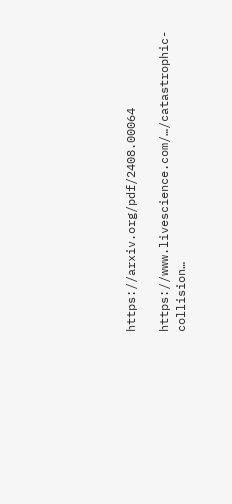https://arxiv.org/pdf/2408.00064

https://www.livescience.com/…/catastrophic-collision…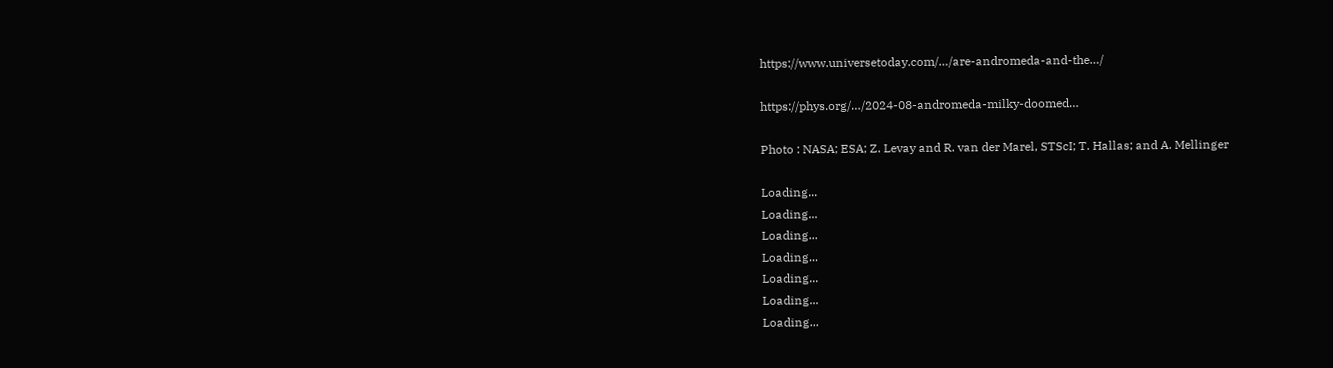https://www.universetoday.com/…/are-andromeda-and-the…/

https://phys.org/…/2024-08-andromeda-milky-doomed…

Photo : NASA; ESA; Z. Levay and R. van der Marel, STScI; T. Hallas; and A. Mellinger

Loading...
Loading...
Loading...
Loading...
Loading...
Loading...
Loading...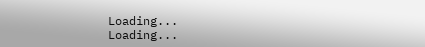Loading...
Loading...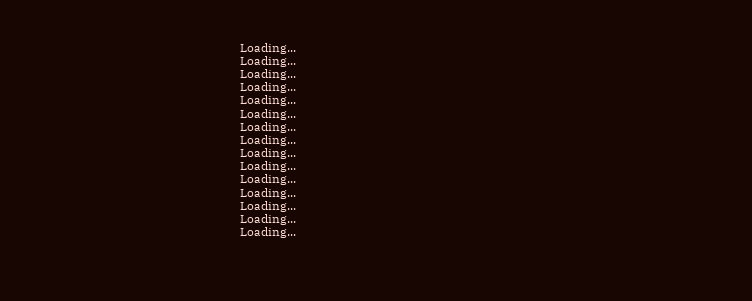Loading...
Loading...
Loading...
Loading...
Loading...
Loading...
Loading...
Loading...
Loading...
Loading...
Loading...
Loading...
Loading...
Loading...
Loading...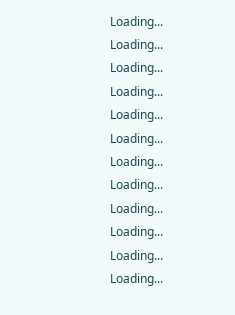Loading...
Loading...
Loading...
Loading...
Loading...
Loading...
Loading...
Loading...
Loading...
Loading...
Loading...
Loading...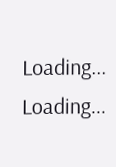Loading...
Loading...